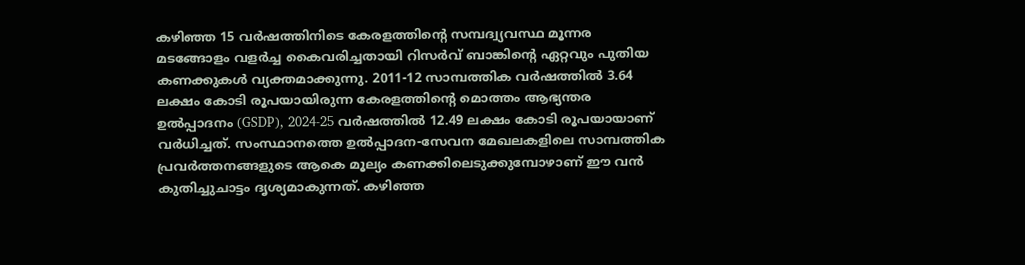കഴിഞ്ഞ 15 വർഷത്തിനിടെ കേരളത്തിന്റെ സമ്പദ്വ്യവസ്ഥ മൂന്നര മടങ്ങോളം വളർച്ച കൈവരിച്ചതായി റിസർവ് ബാങ്കിന്റെ ഏറ്റവും പുതിയ കണക്കുകൾ വ്യക്തമാക്കുന്നു. 2011-12 സാമ്പത്തിക വർഷത്തിൽ 3.64 ലക്ഷം കോടി രൂപയായിരുന്ന കേരളത്തിന്റെ മൊത്തം ആഭ്യന്തര ഉൽപ്പാദനം (GSDP), 2024-25 വർഷത്തിൽ 12.49 ലക്ഷം കോടി രൂപയായാണ് വർധിച്ചത്. സംസ്ഥാനത്തെ ഉൽപ്പാദന-സേവന മേഖലകളിലെ സാമ്പത്തിക പ്രവർത്തനങ്ങളുടെ ആകെ മൂല്യം കണക്കിലെടുക്കുമ്പോഴാണ് ഈ വൻ കുതിച്ചുചാട്ടം ദൃശ്യമാകുന്നത്. കഴിഞ്ഞ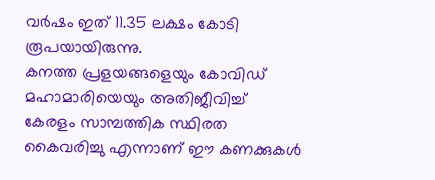വർഷം ഇത് 11.35 ലക്ഷം കോടി രൂപയായിരുന്നു.
കനത്ത പ്രളയങ്ങളെയും കോവിഡ് മഹാമാരിയെയും അതിജീവിച്ച് കേരളം സാമ്പത്തിക സ്ഥിരത കൈവരിച്ചു എന്നാണ് ഈ കണക്കുകൾ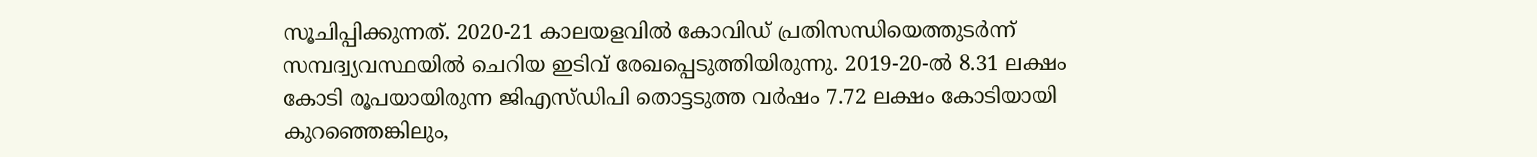സൂചിപ്പിക്കുന്നത്. 2020-21 കാലയളവിൽ കോവിഡ് പ്രതിസന്ധിയെത്തുടർന്ന് സമ്പദ്വ്യവസ്ഥയിൽ ചെറിയ ഇടിവ് രേഖപ്പെടുത്തിയിരുന്നു. 2019-20-ൽ 8.31 ലക്ഷം കോടി രൂപയായിരുന്ന ജിഎസ്ഡിപി തൊട്ടടുത്ത വർഷം 7.72 ലക്ഷം കോടിയായി കുറഞ്ഞെങ്കിലും,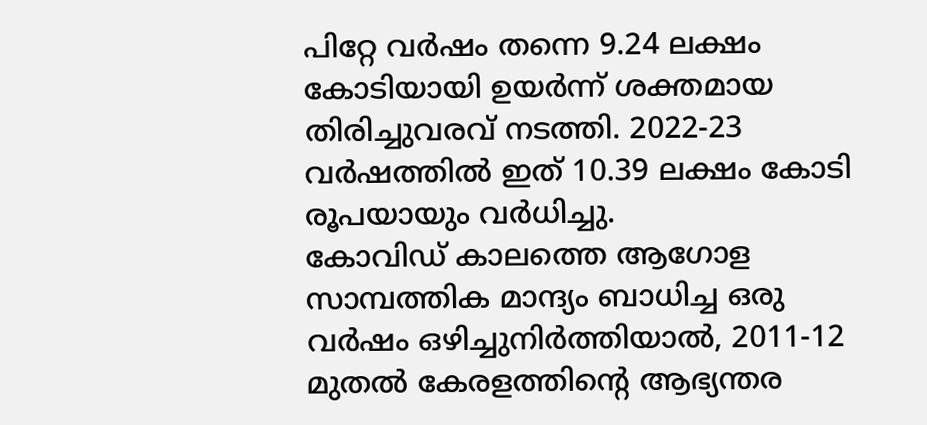പിറ്റേ വർഷം തന്നെ 9.24 ലക്ഷം കോടിയായി ഉയർന്ന് ശക്തമായ തിരിച്ചുവരവ് നടത്തി. 2022-23 വർഷത്തിൽ ഇത് 10.39 ലക്ഷം കോടി രൂപയായും വർധിച്ചു.
കോവിഡ് കാലത്തെ ആഗോള സാമ്പത്തിക മാന്ദ്യം ബാധിച്ച ഒരു വർഷം ഒഴിച്ചുനിർത്തിയാൽ, 2011-12 മുതൽ കേരളത്തിന്റെ ആഭ്യന്തര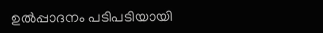ഉൽപ്പാദനം പടിപടിയായി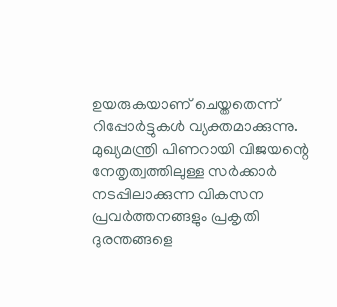ഉയരുകയാണ് ചെയ്തതെന്ന് റിപ്പോർട്ടുകൾ വ്യക്തമാക്കുന്നു. മുഖ്യമന്ത്രി പിണറായി വിജയന്റെ നേതൃത്വത്തിലുള്ള സർക്കാർ നടപ്പിലാക്കുന്ന വികസന പ്രവർത്തനങ്ങളും പ്രകൃതി ദുരന്തങ്ങളെ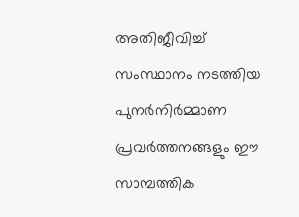അതിജീവിച്ച് സംസ്ഥാനം നടത്തിയ പുനർനിർമ്മാണ പ്രവർത്തനങ്ങളും ഈ സാമ്പത്തിക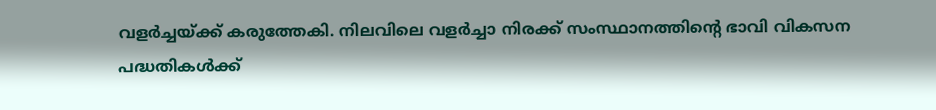വളർച്ചയ്ക്ക് കരുത്തേകി. നിലവിലെ വളർച്ചാ നിരക്ക് സംസ്ഥാനത്തിന്റെ ഭാവി വികസന പദ്ധതികൾക്ക്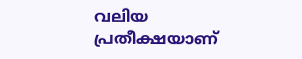വലിയ പ്രതീക്ഷയാണ്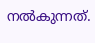നൽകുന്നത്.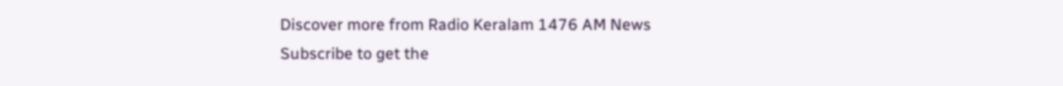Discover more from Radio Keralam 1476 AM News
Subscribe to get the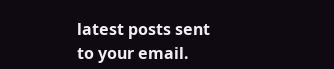latest posts sent to your email.